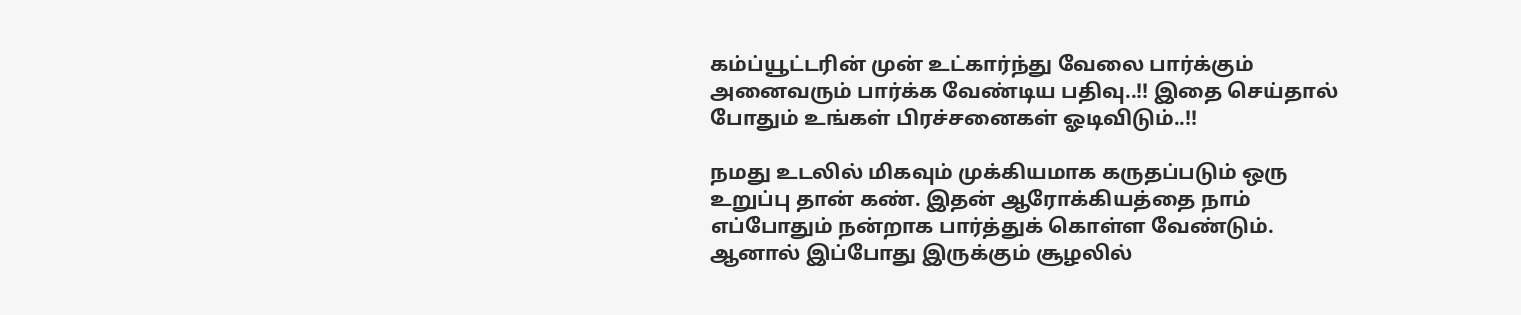கம்ப்யூட்டரின் முன் உட்கார்ந்து வேலை பார்க்கும் அனைவரும் பார்க்க வேண்டிய பதிவு..!! இதை செய்தால் போதும் உங்கள் பிரச்சனைகள் ஓடிவிடும்..!!

நமது உடலில் மிகவும் முக்கியமாக கருதப்படும் ஒரு உறுப்பு தான் கண். இதன் ஆரோக்கியத்தை நாம் எப்போதும் நன்றாக பார்த்துக் கொள்ள வேண்டும். ஆனால் இப்போது இருக்கும் சூழலில்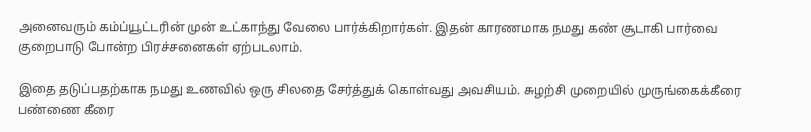அனைவரும் கம்ப்யூட்டரின் முன் உட்காந்து வேலை பார்க்கிறார்கள். இதன் காரணமாக நமது கண் சூடாகி பார்வை குறைபாடு போன்ற பிரச்சனைகள் ஏற்படலாம்.

இதை தடுப்பதற்காக நமது உணவில் ஒரு சிலதை சேர்த்துக் கொள்வது அவசியம். சுழற்சி முறையில் முருங்கைக்கீரை பண்ணை கீரை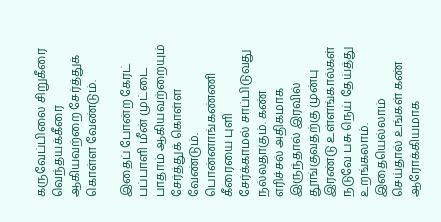கருவேப்பிலை சிறுகீரை வெந்தயக்கீரை ஆகியவற்றை சேர்த்துக் கொள்ள வேண்டும்.

இதைப் போன்ற கேரட் பப்பாளி மீன் முட்டை பாதாம் ஆகியவற்றையும் சேர்த்துக் கொள்ள வேண்டும். பொன்னாங்கண்ணி கீரையை புளி சேர்க்காமல் சாப்பிடுவது நல்லதாகும். கண் எரிச்சல் அதிகமாக இருந்தால் இரவில் தூங்குவதற்கு முன்பு இரண்டு உள்ளங்கால்கள் நடுவே பசு நெய் தேய்த்து உறங்கலாம். இதையெல்லாம் செய்தால் உங்கள் கண் ஆரோக்கியமாக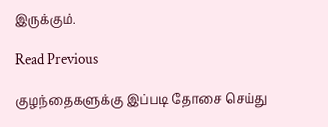இருக்கும்.

Read Previous

குழந்தைகளுக்கு இப்படி தோசை செய்து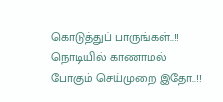கொடுத்துப் பாருங்கள்..!! நொடியில் காணாமல் போகும் செய்முறை இதோ..!!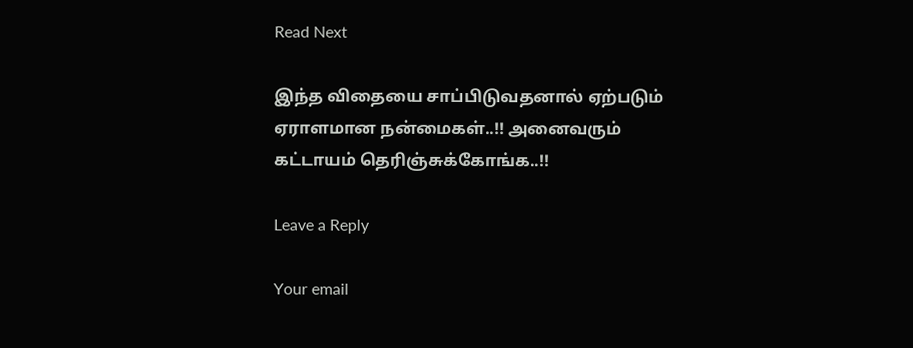Read Next

இந்த விதையை சாப்பிடுவதனால் ஏற்படும் ஏராளமான நன்மைகள்..!! அனைவரும் கட்டாயம் தெரிஞ்சுக்கோங்க..!!

Leave a Reply

Your email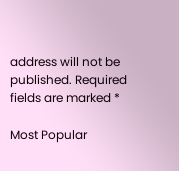address will not be published. Required fields are marked *

Most Popular